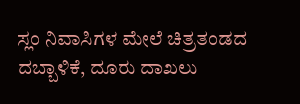ಸ್ಲಂ ನಿವಾಸಿಗಳ ಮೇಲೆ ಚಿತ್ರತಂಡದ ದಬ್ಬಾಳಿಕೆ, ದೂರು ದಾಖಲು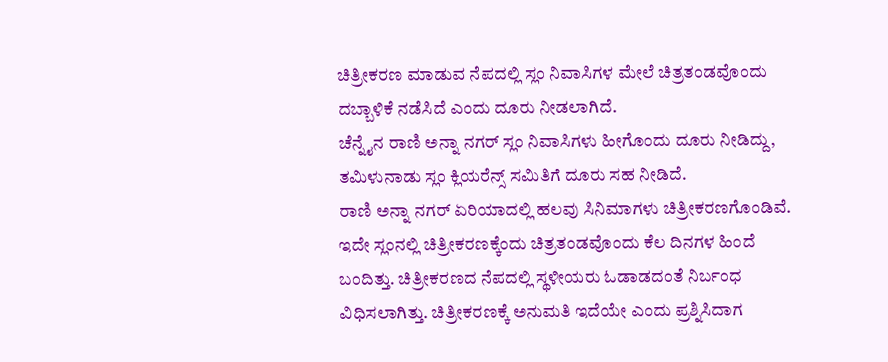ಚಿತ್ರೀಕರಣ ಮಾಡುವ ನೆಪದಲ್ಲಿ ಸ್ಲಂ ನಿವಾಸಿಗಳ ಮೇಲೆ ಚಿತ್ರತಂಡವೊಂದು ದಬ್ಬಾಳಿಕೆ ನಡೆಸಿದೆ ಎಂದು ದೂರು ನೀಡಲಾಗಿದೆ.
ಚೆನ್ನೈನ ರಾಣಿ ಅನ್ನಾ ನಗರ್ ಸ್ಲಂ ನಿವಾಸಿಗಳು ಹೀಗೊಂದು ದೂರು ನೀಡಿದ್ದು, ತಮಿಳುನಾಡು ಸ್ಲಂ ಕ್ಲಿಯರೆನ್ಸ್ ಸಮಿತಿಗೆ ದೂರು ಸಹ ನೀಡಿದೆ.
ರಾಣಿ ಅನ್ನಾ ನಗರ್ ಏರಿಯಾದಲ್ಲಿ ಹಲವು ಸಿನಿಮಾಗಳು ಚಿತ್ರೀಕರಣಗೊಂಡಿವೆ. ಇದೇ ಸ್ಲಂನಲ್ಲಿ ಚಿತ್ರೀಕರಣಕ್ಕೆಂದು ಚಿತ್ರತಂಡವೊಂದು ಕೆಲ ದಿನಗಳ ಹಿಂದೆ ಬಂದಿತ್ತು. ಚಿತ್ರೀಕರಣದ ನೆಪದಲ್ಲಿ ಸ್ಥಳೀಯರು ಓಡಾಡದಂತೆ ನಿರ್ಬಂಧ ವಿಧಿಸಲಾಗಿತ್ತು. ಚಿತ್ರೀಕರಣಕ್ಕೆ ಅನುಮತಿ ಇದೆಯೇ ಎಂದು ಪ್ರಶ್ನಿಸಿದಾಗ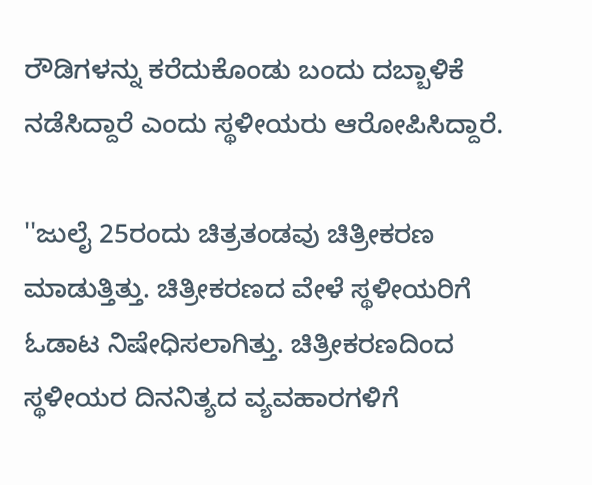ರೌಡಿಗಳನ್ನು ಕರೆದುಕೊಂಡು ಬಂದು ದಬ್ಬಾಳಿಕೆ ನಡೆಸಿದ್ದಾರೆ ಎಂದು ಸ್ಥಳೀಯರು ಆರೋಪಿಸಿದ್ದಾರೆ.

''ಜುಲೈ 25ರಂದು ಚಿತ್ರತಂಡವು ಚಿತ್ರೀಕರಣ ಮಾಡುತ್ತಿತ್ತು. ಚಿತ್ರೀಕರಣದ ವೇಳೆ ಸ್ಥಳೀಯರಿಗೆ ಓಡಾಟ ನಿಷೇಧಿಸಲಾಗಿತ್ತು. ಚಿತ್ರೀಕರಣದಿಂದ ಸ್ಥಳೀಯರ ದಿನನಿತ್ಯದ ವ್ಯವಹಾರಗಳಿಗೆ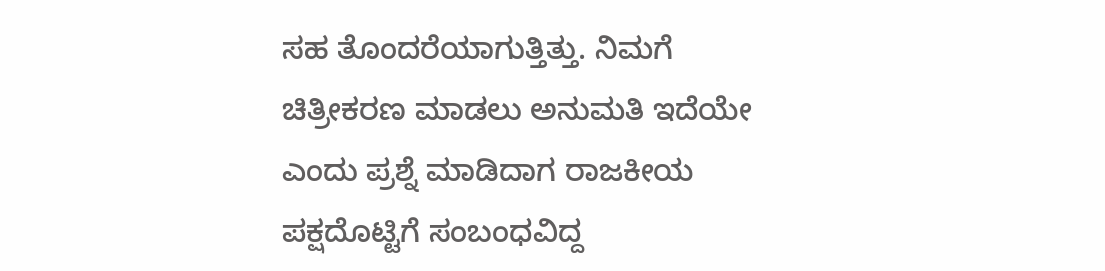ಸಹ ತೊಂದರೆಯಾಗುತ್ತಿತ್ತು. ನಿಮಗೆ ಚಿತ್ರೀಕರಣ ಮಾಡಲು ಅನುಮತಿ ಇದೆಯೇ ಎಂದು ಪ್ರಶ್ನೆ ಮಾಡಿದಾಗ ರಾಜಕೀಯ ಪಕ್ಷದೊಟ್ಟಿಗೆ ಸಂಬಂಧವಿದ್ದ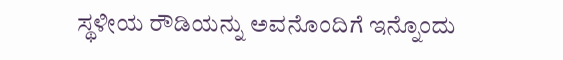ಸ್ಥಳೀಯ ರೌಡಿಯನ್ನು ಅವನೊಂದಿಗೆ ಇನ್ನೊಂದು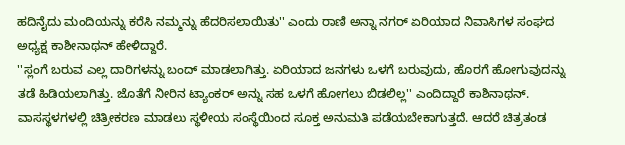ಹದಿನೈದು ಮಂದಿಯನ್ನು ಕರೆಸಿ ನಮ್ಮನ್ನು ಹೆದರಿಸಲಾಯಿತು'' ಎಂದು ರಾಣಿ ಅನ್ನಾ ನಗರ್ ಏರಿಯಾದ ನಿವಾಸಿಗಳ ಸಂಘದ ಅಧ್ಯಕ್ಷ ಕಾಶೀನಾಥನ್ ಹೇಳಿದ್ದಾರೆ.
''ಸ್ಲಂಗೆ ಬರುವ ಎಲ್ಲ ದಾರಿಗಳನ್ನು ಬಂದ್ ಮಾಡಲಾಗಿತ್ತು. ಏರಿಯಾದ ಜನಗಳು ಒಳಗೆ ಬರುವುದು, ಹೊರಗೆ ಹೋಗುವುದನ್ನು ತಡೆ ಹಿಡಿಯಲಾಗಿತ್ತು. ಜೊತೆಗೆ ನೀರಿನ ಟ್ಯಾಂಕರ್ ಅನ್ನು ಸಹ ಒಳಗೆ ಹೋಗಲು ಬಿಡಲಿಲ್ಲ'' ಎಂದಿದ್ದಾರೆ ಕಾಶಿನಾಥನ್.
ವಾಸಸ್ಥಳಗಳಲ್ಲಿ ಚಿತ್ರೀಕರಣ ಮಾಡಲು ಸ್ಥಳೀಯ ಸಂಸ್ಥೆಯಿಂದ ಸೂಕ್ತ ಅನುಮತಿ ಪಡೆಯಬೇಕಾಗುತ್ತದೆ. ಆದರೆ ಚಿತ್ರತಂಡ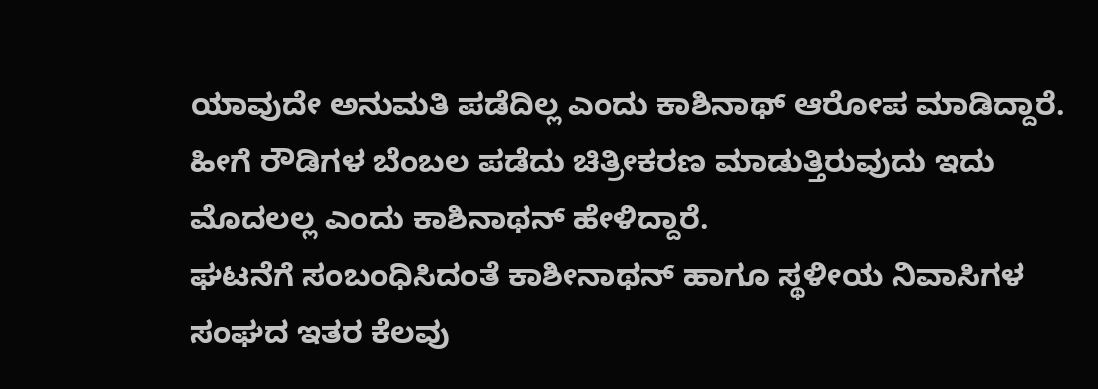ಯಾವುದೇ ಅನುಮತಿ ಪಡೆದಿಲ್ಲ ಎಂದು ಕಾಶಿನಾಥ್ ಆರೋಪ ಮಾಡಿದ್ದಾರೆ. ಹೀಗೆ ರೌಡಿಗಳ ಬೆಂಬಲ ಪಡೆದು ಚಿತ್ರೀಕರಣ ಮಾಡುತ್ತಿರುವುದು ಇದು ಮೊದಲಲ್ಲ ಎಂದು ಕಾಶಿನಾಥನ್ ಹೇಳಿದ್ದಾರೆ.
ಘಟನೆಗೆ ಸಂಬಂಧಿಸಿದಂತೆ ಕಾಶೀನಾಥನ್ ಹಾಗೂ ಸ್ಥಳೀಯ ನಿವಾಸಿಗಳ ಸಂಘದ ಇತರ ಕೆಲವು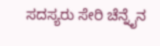ಸದಸ್ಯರು ಸೇರಿ ಚೆನ್ನೈನ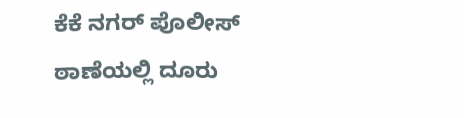ಕೆಕೆ ನಗರ್ ಪೊಲೀಸ್ ಠಾಣೆಯಲ್ಲಿ ದೂರು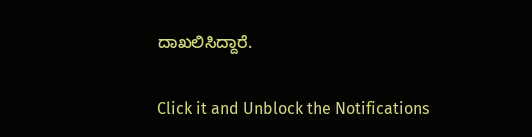ದಾಖಲಿಸಿದ್ದಾರೆ.


Click it and Unblock the Notifications